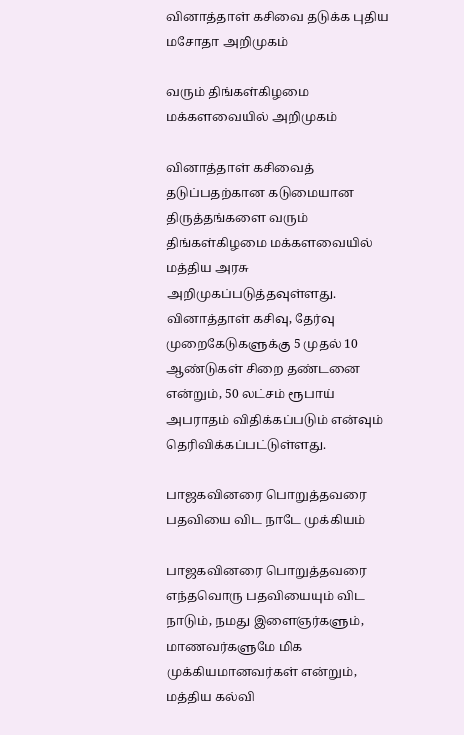வினாத்தாள் கசிவை தடுக்க புதிய மசோதா அறிமுகம்

வரும் திங்கள்கிழமை மக்களவையில் அறிமுகம்

வினாத்தாள் கசிவைத் தடுப்பதற்கான கடுமையான திருத்தங்களை வரும் திங்கள்கிழமை மக்களவையில் மத்திய அரசு அறிமுகப்படுத்தவுள்ளது. வினாத்தாள் கசிவு, தேர்வு முறைகேடுகளுக்கு 5 முதல் 10 ஆண்டுகள் சிறை தண்டனை என்றும், 50 லட்சம் ரூபாய் அபராதம் விதிக்கப்படும் என்வும் தெரிவிக்கப்பட்டுள்ளது.

பாஜகவினரை பொறுத்தவரை பதவியை விட நாடே முக்கியம்

பாஜகவினரை பொறுத்தவரை எந்தவொரு பதவியையும் விட நாடும், நமது இளைஞர்களும், மாணவர்களுமே மிக முக்கியமானவர்கள் என்றும், மத்திய கல்வி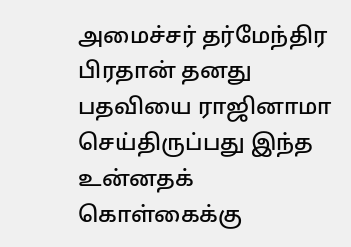அமைச்சர் தர்மேந்திர பிரதான் தனது பதவியை ராஜினாமா செய்திருப்பது இந்த உன்னதக் கொள்கைக்கு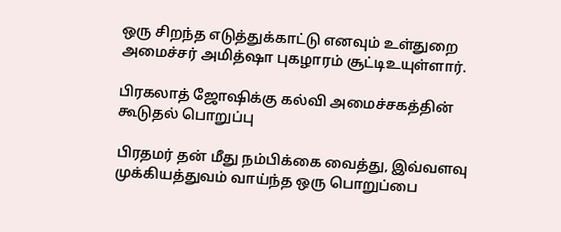ஒரு சிறந்த எடுத்துக்காட்டு எனவும் உள்துறை அமைச்சர் அமித்ஷா புகழாரம் சூட்டிஉயுள்ளார்.

பிரகலாத் ஜோஷிக்கு கல்வி அமைச்சகத்தின் கூடுதல் பொறுப்பு

பிரதமர் தன் மீது நம்பிக்கை வைத்து, இவ்வளவு முக்கியத்துவம் வாய்ந்த ஒரு பொறுப்பை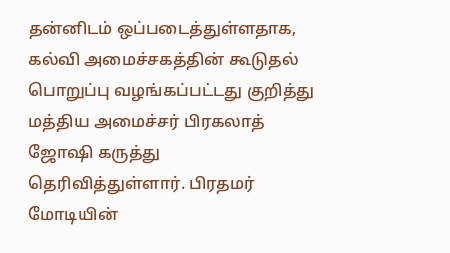தன்னிடம் ஒப்படைத்துள்ளதாக, கல்வி அமைச்சகத்தின் கூடுதல் பொறுப்பு வழங்கப்பட்டது குறித்து மத்திய அமைச்சர் பிரகலாத் ஜோஷி கருத்து தெரிவித்துள்ளார். பிரதமர் மோடியின்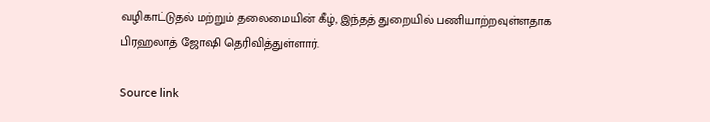வழிகாட்டுதல் மற்றும் தலைமையின் கீழ், இந்தத் துறையில் பணியாற்றவுள்ளதாக பிரஹலாத் ஜோஷி தெரிவித்துள்ளார்.

Source link